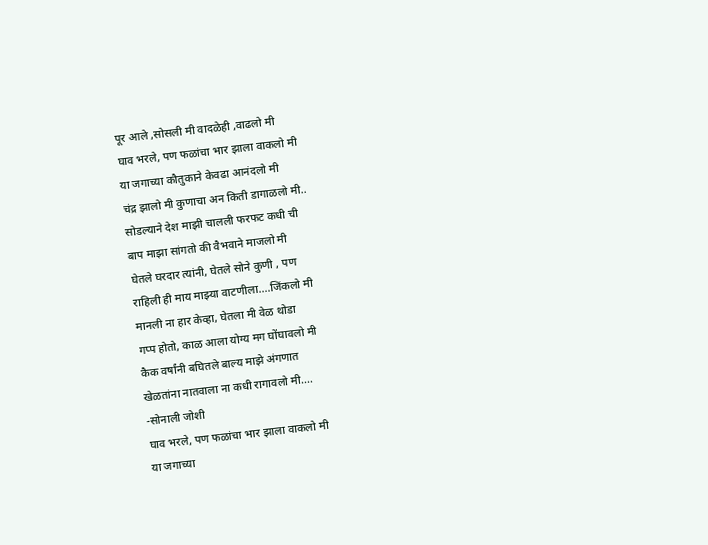पूर आले ,सोसली मी वादळेही ,वाढलो मी
घाव भरले, पण फळांचा भार झाला वाकलो मी
या जगाच्या कौतुकाने केवढा आनंदलो मी
चंद्र झालो मी कुणाचा अन किती डागाळलो मी..
सोडल्याने देश माझी चालली फरफट कधी ची
बाप माझा सांगतो की वैभवाने माजलो मी
घेतले घरदार त्यांनी, घेतले सोने कुणी , पण
राहिली ही माय माझ्या वाटणीला....जिंकलो मी
मानली ना हार केव्हा, घेतला मी वेळ थोडा
गप्प होतो, काळ आला योग्य मग घोंघावलो मी
कैक वर्षांनी बघितले बाल्य माझे अंगणात
खेळतांना नातवाला ना कधी रागावलो मी....
-सोनाली जोशी
घाव भरले, पण फळांचा भार झाला वाकलो मी
या जगाच्या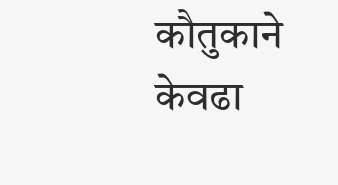कौतुकाने केवढा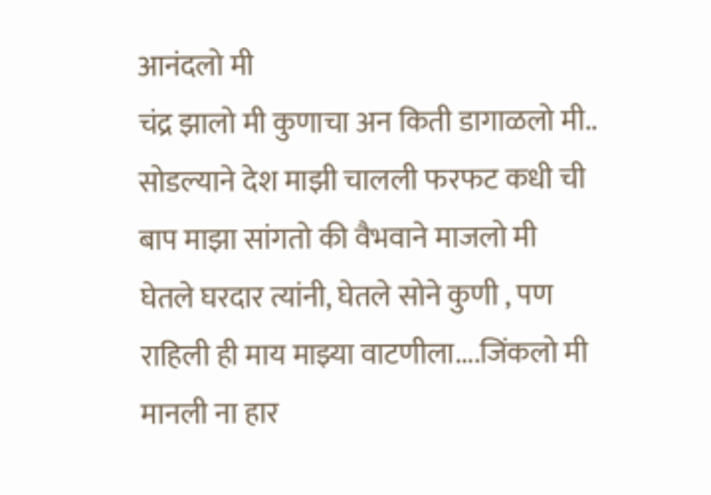आनंदलो मी
चंद्र झालो मी कुणाचा अन किती डागाळलो मी..
सोडल्याने देश माझी चालली फरफट कधी ची
बाप माझा सांगतो की वैभवाने माजलो मी
घेतले घरदार त्यांनी, घेतले सोने कुणी , पण
राहिली ही माय माझ्या वाटणीला....जिंकलो मी
मानली ना हार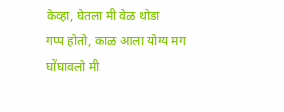केव्हा, घेतला मी वेळ थोडा
गप्प होतो, काळ आला योग्य मग घोंघावलो मी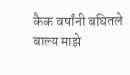कैक वर्षांनी बघितले बाल्य माझे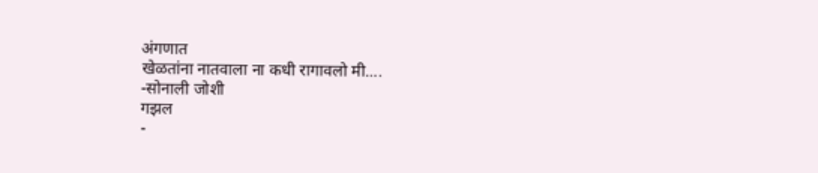अंगणात
खेळतांना नातवाला ना कधी रागावलो मी....
-सोनाली जोशी
गझल
-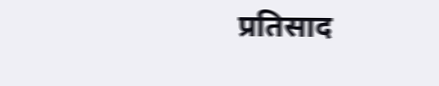प्रतिसाद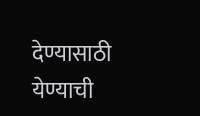देण्यासाठी येण्याची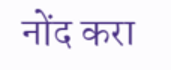नोंद करा